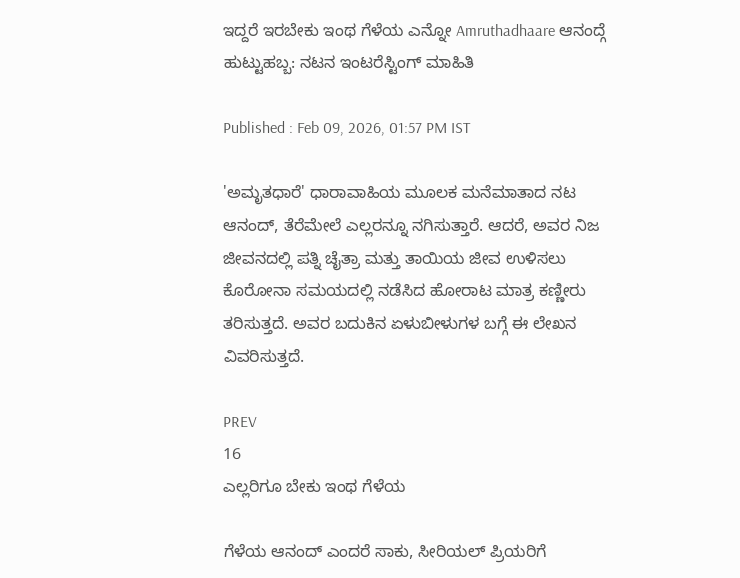ಇದ್ದರೆ ಇರಬೇಕು ಇಂಥ ಗೆಳೆಯ ಎನ್ನೋ Amruthadhaare ಆನಂದ್ಗೆ ಹುಟ್ಟುಹಬ್ಬ: ನಟನ ಇಂಟರೆಸ್ಟಿಂಗ್ ಮಾಹಿತಿ

Published : Feb 09, 2026, 01:57 PM IST

'ಅಮೃತಧಾರೆ' ಧಾರಾವಾಹಿಯ ಮೂಲಕ ಮನೆಮಾತಾದ ನಟ ಆನಂದ್, ತೆರೆಮೇಲೆ ಎಲ್ಲರನ್ನೂ ನಗಿಸುತ್ತಾರೆ. ಆದರೆ, ಅವರ ನಿಜ ಜೀವನದಲ್ಲಿ ಪತ್ನಿ ಚೈತ್ರಾ ಮತ್ತು ತಾಯಿಯ ಜೀವ ಉಳಿಸಲು ಕೊರೋನಾ ಸಮಯದಲ್ಲಿ ನಡೆಸಿದ ಹೋರಾಟ ಮಾತ್ರ ಕಣ್ಣೀರು ತರಿಸುತ್ತದೆ. ಅವರ ಬದುಕಿನ ಏಳುಬೀಳುಗಳ ಬಗ್ಗೆ ಈ ಲೇಖನ ವಿವರಿಸುತ್ತದೆ.

PREV
16
ಎಲ್ಲರಿಗೂ ಬೇಕು ಇಂಥ ಗೆಳೆಯ

ಗೆಳೆಯ ಆನಂದ್ ಎಂದರೆ ಸಾಕು, ಸೀರಿಯಲ್ ಪ್ರಿಯರಿಗೆ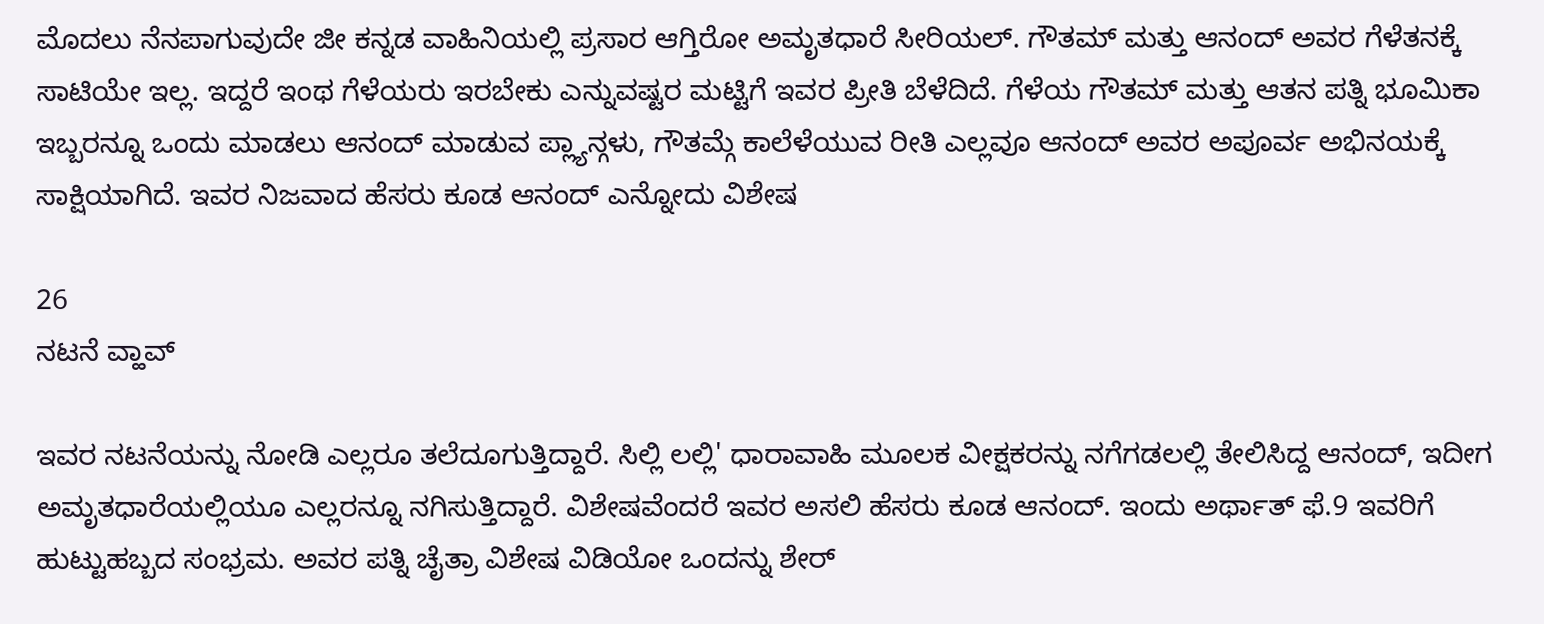ಮೊದಲು ನೆನಪಾಗುವುದೇ ಜೀ ಕನ್ನಡ ವಾಹಿನಿಯಲ್ಲಿ ಪ್ರಸಾರ ಆಗ್ತಿರೋ ಅಮೃತಧಾರೆ ಸೀರಿಯಲ್. ಗೌತಮ್ ಮತ್ತು ಆನಂದ್ ಅವರ ಗೆಳೆತನಕ್ಕೆ ಸಾಟಿಯೇ ಇಲ್ಲ. ಇದ್ದರೆ ಇಂಥ ಗೆಳೆಯರು ಇರಬೇಕು ಎನ್ನುವಷ್ಟರ ಮಟ್ಟಿಗೆ ಇವರ ಪ್ರೀತಿ ಬೆಳೆದಿದೆ. ಗೆಳೆಯ ಗೌತಮ್ ಮತ್ತು ಆತನ ಪತ್ನಿ ಭೂಮಿಕಾ ಇಬ್ಬರನ್ನೂ ಒಂದು ಮಾಡಲು ಆನಂದ್ ಮಾಡುವ ಪ್ಲ್ಯಾನ್ಗಳು, ಗೌತಮ್ಗೆ ಕಾಲೆಳೆಯುವ ರೀತಿ ಎಲ್ಲವೂ ಆನಂದ್ ಅವರ ಅಪೂರ್ವ ಅಭಿನಯಕ್ಕೆ ಸಾಕ್ಷಿಯಾಗಿದೆ. ಇವರ ನಿಜವಾದ ಹೆಸರು ಕೂಡ ಆನಂದ್ ಎನ್ನೋದು ವಿಶೇಷ

26
ನಟನೆ ವ್ಹಾವ್

ಇವರ ನಟನೆಯನ್ನು ನೋಡಿ ಎಲ್ಲರೂ ತಲೆದೂಗುತ್ತಿದ್ದಾರೆ. ಸಿಲ್ಲಿ ಲಲ್ಲಿ' ಧಾರಾವಾಹಿ ಮೂಲಕ ವೀಕ್ಷಕರನ್ನು ನಗೆಗಡಲಲ್ಲಿ ತೇಲಿಸಿದ್ದ ಆನಂದ್, ಇದೀಗ ಅಮೃತಧಾರೆಯಲ್ಲಿಯೂ ಎಲ್ಲರನ್ನೂ ನಗಿಸುತ್ತಿದ್ದಾರೆ. ವಿಶೇಷವೆಂದರೆ ಇವರ ಅಸಲಿ ಹೆಸರು ಕೂಡ ಆನಂದ್. ಇಂದು ಅರ್ಥಾತ್ ಫೆ.9 ಇವರಿಗೆ ಹುಟ್ಟುಹಬ್ಬದ ಸಂಭ್ರಮ. ಅವರ ಪತ್ನಿ ಚೈತ್ರಾ ವಿಶೇಷ ವಿಡಿಯೋ ಒಂದನ್ನು ಶೇರ್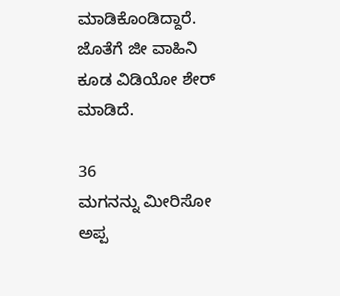ಮಾಡಿಕೊಂಡಿದ್ದಾರೆ. ಜೊತೆಗೆ ಜೀ ವಾಹಿನಿ ಕೂಡ ವಿಡಿಯೋ ಶೇರ್ ಮಾಡಿದೆ.

36
ಮಗನನ್ನು ಮೀರಿಸೋ ಅಪ್ಪ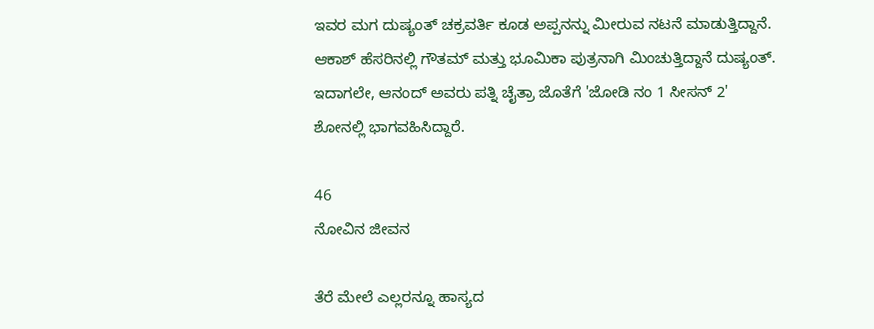ಇವರ ಮಗ ದುಷ್ಯಂತ್‌ ಚಕ್ರವರ್ತಿ ಕೂಡ ಅಪ್ಪನನ್ನು ಮೀರುವ ನಟನೆ ಮಾಡುತ್ತಿದ್ದಾನೆ. ಆಕಾಶ್ ಹೆಸರಿನಲ್ಲಿ ಗೌತಮ್ ಮತ್ತು ಭೂಮಿಕಾ ಪುತ್ರನಾಗಿ ಮಿಂಚುತ್ತಿದ್ದಾನೆ ದುಷ್ಯಂತ್. ಇದಾಗಲೇ, ಆನಂದ್ ಅವರು ಪತ್ನಿ ಚೈತ್ರಾ ಜೊತೆಗೆ 'ಜೋಡಿ ನಂ 1 ಸೀಸನ್ 2' ಶೋನಲ್ಲಿ ಭಾಗವಹಿಸಿದ್ದಾರೆ.

46
ನೋವಿನ ಜೀವನ

ತೆರೆ ಮೇಲೆ ಎಲ್ಲರನ್ನೂ ಹಾಸ್ಯದ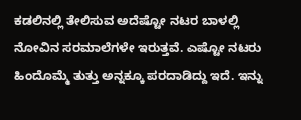ಕಡಲಿನಲ್ಲಿ ತೇಲಿಸುವ ಅದೆಷ್ಟೋ ನಟರ ಬಾಳಲ್ಲಿ ನೋವಿನ ಸರಮಾಲೆಗಳೇ ಇರುತ್ತವೆ. ಎಷ್ಟೋ ನಟರು ಹಿಂದೊಮ್ಮೆ ತುತ್ತು ಅನ್ನಕ್ಕೂ ಪರದಾಡಿದ್ದು ಇದೆ. ಇನ್ನು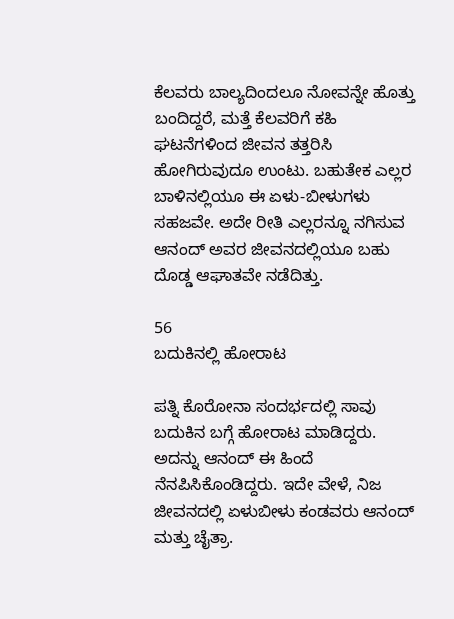ಕೆಲವರು ಬಾಲ್ಯದಿಂದಲೂ ನೋವನ್ನೇ ಹೊತ್ತು ಬಂದಿದ್ದರೆ, ಮತ್ತೆ ಕೆಲವರಿಗೆ ಕಹಿ ಘಟನೆಗಳಿಂದ ಜೀವನ ತತ್ತರಿಸಿ ಹೋಗಿರುವುದೂ ಉಂಟು. ಬಹುತೇಕ ಎಲ್ಲರ ಬಾಳಿನಲ್ಲಿಯೂ ಈ ಏಳು-ಬೀಳುಗಳು ಸಹಜವೇ. ಅದೇ ರೀತಿ ಎಲ್ಲರನ್ನೂ ನಗಿಸುವ ಆನಂದ್ ಅವರ ಜೀವನದಲ್ಲಿಯೂ ಬಹು ದೊಡ್ಡ ಆಘಾತವೇ ನಡೆದಿತ್ತು.

56
ಬದುಕಿನಲ್ಲಿ ಹೋರಾಟ

ಪತ್ನಿ ಕೊರೋನಾ ಸಂದರ್ಭದಲ್ಲಿ ಸಾವು ಬದುಕಿನ ಬಗ್ಗೆ ಹೋರಾಟ ಮಾಡಿದ್ದರು. ಅದನ್ನು ಆನಂದ್ ಈ ಹಿಂದೆ ನೆನಪಿಸಿಕೊಂಡಿದ್ದರು. ಇದೇ ವೇಳೆ, ನಿಜ ಜೀವನದಲ್ಲಿ ಏಳುಬೀಳು ಕಂಡವರು ಆನಂದ್ ಮತ್ತು ಚೈತ್ರಾ.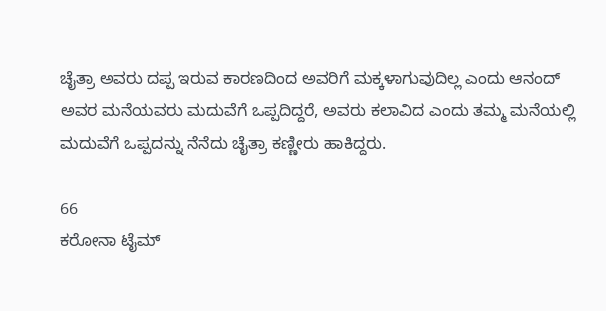ಚೈತ್ರಾ ಅವರು ದಪ್ಪ ಇರುವ ಕಾರಣದಿಂದ ಅವರಿಗೆ ಮಕ್ಕಳಾಗುವುದಿಲ್ಲ ಎಂದು ಆನಂದ್ ಅವರ ಮನೆಯವರು ಮದುವೆಗೆ ಒಪ್ಪದಿದ್ದರೆ, ಅವರು ಕಲಾವಿದ ಎಂದು ತಮ್ಮ ಮನೆಯಲ್ಲಿ ಮದುವೆಗೆ ಒಪ್ಪದನ್ನು ನೆನೆದು ಚೈತ್ರಾ ಕಣ್ಣೀರು ಹಾಕಿದ್ದರು.

66
ಕರೋನಾ ಟೈಮ್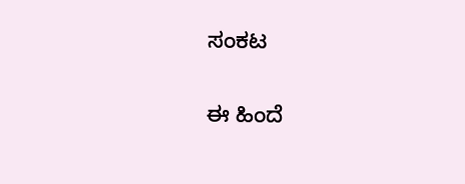ಸಂಕಟ

ಈ ಹಿಂದೆ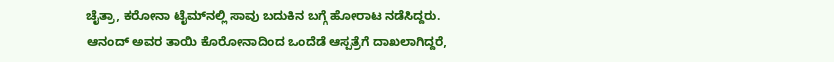ಚೈತ್ರಾ, ಕರೋನಾ ಟೈಮ್‌ನಲ್ಲಿ ಸಾವು ಬದುಕಿನ ಬಗ್ಗೆ ಹೋರಾಟ ನಡೆಸಿದ್ದರು. ಆನಂದ್ ಅವರ ತಾಯಿ ಕೊರೋನಾದಿಂದ ಒಂದೆಡೆ ಆಸ್ಪತ್ರೆಗೆ ದಾಖಲಾಗಿದ್ದರೆ,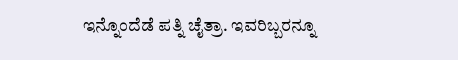ಇನ್ನೊಂದೆಡೆ ಪತ್ನಿ ಚೈತ್ರಾ. ಇವರಿಬ್ಬರನ್ನೂ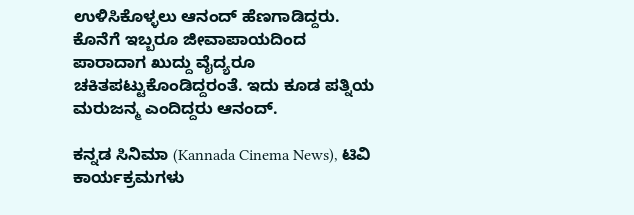ಉಳಿಸಿಕೊಳ್ಳಲು ಆನಂದ್ ಹೆಣಗಾಡಿದ್ದರು. ಕೊನೆಗೆ ಇಬ್ಬರೂ ಜೀವಾಪಾಯದಿಂದ ಪಾರಾದಾಗ ಖುದ್ದು ವೈದ್ಯರೂ ಚಕಿತಪಟ್ಟುಕೊಂಡಿದ್ದರಂತೆ. ಇದು ಕೂಡ ಪತ್ನಿಯ ಮರುಜನ್ಮ ಎಂದಿದ್ದರು ಆನಂದ್.

ಕನ್ನಡ ಸಿನಿಮಾ (Kannada Cinema News), ಟಿವಿ ಕಾರ್ಯಕ್ರಮಗಳು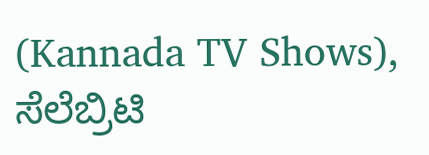(Kannada TV Shows), ಸೆಲೆಬ್ರಿಟಿ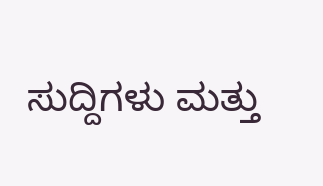ಸುದ್ದಿಗಳು ಮತ್ತು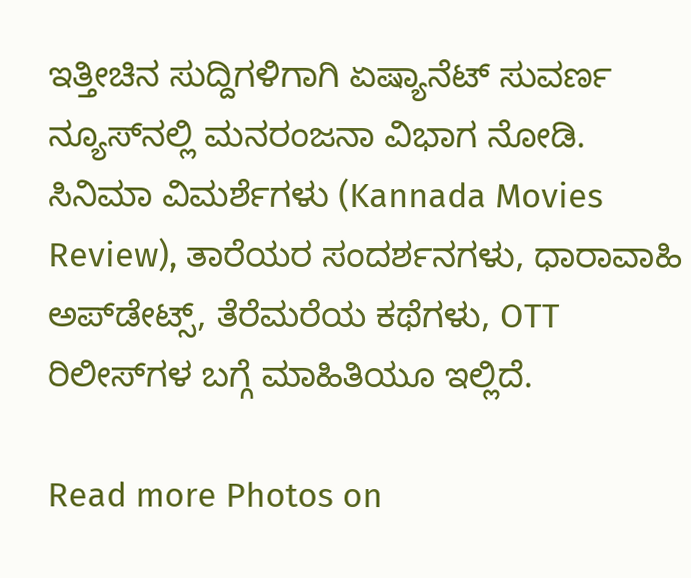ಇತ್ತೀಚಿನ ಸುದ್ದಿಗಳಿಗಾಗಿ ಏಷ್ಯಾನೆಟ್ ಸುವರ್ಣ ನ್ಯೂಸ್‌ನಲ್ಲಿ ಮನರಂಜನಾ ವಿಭಾಗ ನೋಡಿ. ಸಿನಿಮಾ ವಿಮರ್ಶೆಗಳು (Kannada Movies Review), ತಾರೆಯರ ಸಂದರ್ಶನಗಳು, ಧಾರಾವಾಹಿ ಅಪ್‌ಡೇಟ್ಸ್‌, ತೆರೆಮರೆಯ ಕಥೆಗಳು, OTT ರಿಲೀಸ್‌ಗಳ ಬಗ್ಗೆ ಮಾಹಿತಿಯೂ ಇಲ್ಲಿದೆ.

Read more Photos on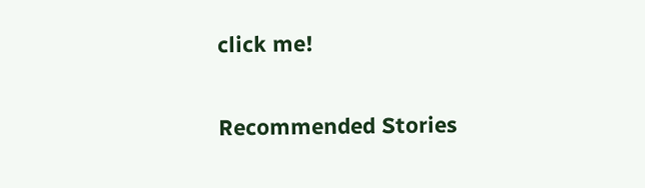click me!

Recommended Stories